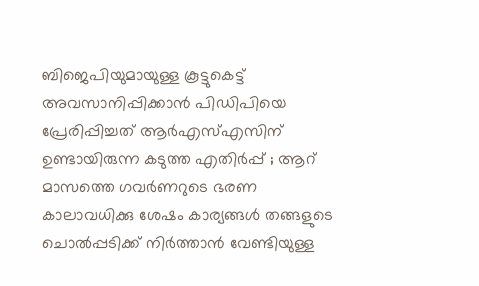ബിജെപിയുമായുള്ള കൂട്ടുകെട്ട് അവസാനിപ്പിക്കാൻ പിഡിപിയെ പ്രേരിപ്പിച്ചത് ആർഎസ്എസിന് ഉണ്ടായിരുന്ന കടുത്ത എതിർപ്പ് ; ആറ് മാസത്തെ ഗവർണറുടെ ഭരണ കാലാവധിക്കു ശേഷം കാര്യങ്ങൾ തങ്ങളുടെ ചൊൽപ്പടിക്ക് നിർത്താൻ വേണ്ടിയുള്ള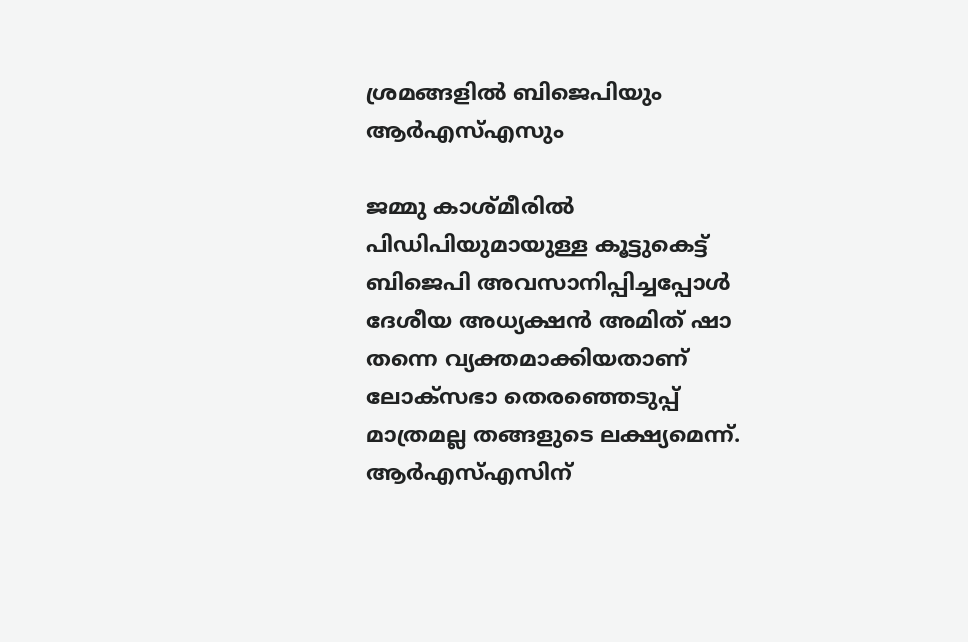ശ്രമങ്ങളിൽ ബിജെപിയും ആർഎസ്എസും

ജമ്മു കാശ്മീരിൽ പിഡിപിയുമായുള്ള കൂട്ടുകെട്ട് ബിജെപി അവസാനിപ്പിച്ചപ്പോൾ ദേശീയ അധ്യക്ഷൻ അമിത് ഷാ തന്നെ വ്യക്തമാക്കിയതാണ് ലോക്സഭാ തെരഞ്ഞെടുപ്പ് മാത്രമല്ല തങ്ങളുടെ ലക്ഷ്യമെന്ന്. ആർഎസ്എസിന്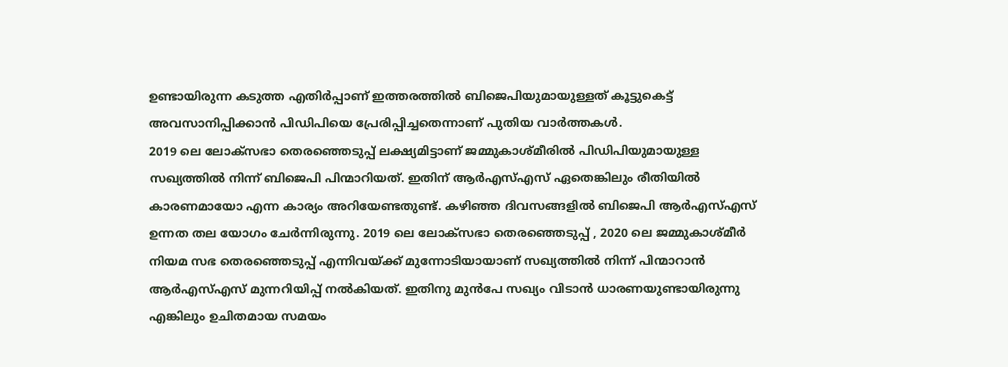ഉണ്ടായിരുന്ന കടുത്ത എതിർപ്പാണ് ഇത്തരത്തിൽ ബിജെപിയുമായുള്ളത് കൂട്ടുകെട്ട് അവസാനിപ്പിക്കാൻ പിഡിപിയെ പ്രേരിപ്പിച്ചതെന്നാണ് പുതിയ വാർത്തകൾ.
2019 ലെ ലോക്സഭാ തെരഞ്ഞെടുപ്പ് ലക്ഷ്യമിട്ടാണ് ജമ്മുകാശ്മീരിൽ പിഡിപിയുമായുള്ള സഖ്യത്തിൽ നിന്ന് ബിജെപി പിന്മാറിയത്. ഇതിന് ആർഎസ്എസ് ഏതെങ്കിലും രീതിയിൽ കാരണമായോ എന്ന കാര്യം അറിയേണ്ടതുണ്ട്. കഴിഞ്ഞ ദിവസങ്ങളിൽ ബിജെപി ആർഎസ്എസ് ഉന്നത തല യോഗം ചേർന്നിരുന്നു. 2019 ലെ ലോക്സഭാ തെരഞ്ഞെടുപ്പ് , 2020 ലെ ജമ്മുകാശ്മീർ നിയമ സഭ തെരഞ്ഞെടുപ്പ് എന്നിവയ്ക്ക് മുന്നോടിയായാണ് സഖ്യത്തിൽ നിന്ന് പിന്മാറാൻ ആർഎസ്എസ് മുന്നറിയിപ്പ് നൽകിയത്. ഇതിനു മുൻപേ സഖ്യം വിടാൻ ധാരണയുണ്ടായിരുന്നു എങ്കിലും ഉചിതമായ സമയം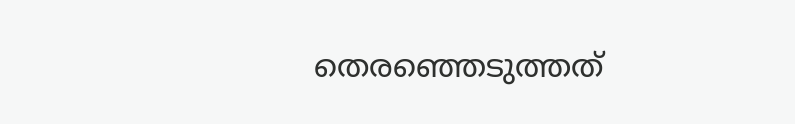തെരഞ്ഞെടുത്തത്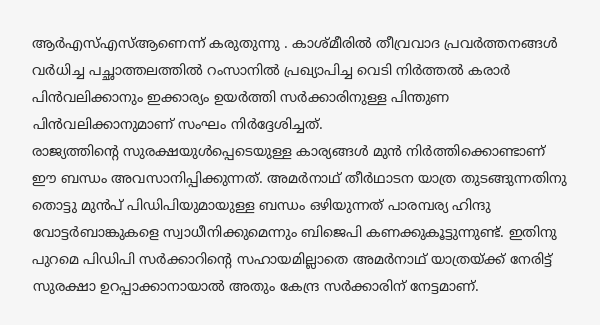ആർഎസ്എസ്ആണെന്ന് കരുതുന്നു . കാശ്മീരിൽ തീവ്രവാദ പ്രവർത്തനങ്ങൾ വർധിച്ച പച്ഛാത്തലത്തിൽ റംസാനിൽ പ്രഖ്യാപിച്ച വെടി നിർത്തൽ കരാർ പിൻവലിക്കാനും ഇക്കാര്യം ഉയർത്തി സർക്കാരിനുള്ള പിന്തുണ പിൻവലിക്കാനുമാണ് സംഘം നിർദ്ദേശിച്ചത്.
രാജ്യത്തിന്റെ സുരക്ഷയുൾപ്പെടെയുള്ള കാര്യങ്ങൾ മുൻ നിർത്തിക്കൊണ്ടാണ് ഈ ബന്ധം അവസാനിപ്പിക്കുന്നത്. അമർനാഥ് തീർഥാടന യാത്ര തുടങ്ങുന്നതിനു തൊട്ടു മുൻപ് പിഡിപിയുമായുള്ള ബന്ധം ഒഴിയുന്നത് പാരമ്പര്യ ഹിന്ദു വോട്ടർബാങ്കുകളെ സ്വാധീനിക്കുമെന്നും ബിജെപി കണക്കുകൂട്ടുന്നുണ്ട്. ഇതിനു പുറമെ പിഡിപി സർക്കാറിന്റെ സഹായമില്ലാതെ അമർനാഥ് യാത്രയ്ക്ക് നേരിട്ട് സുരക്ഷാ ഉറപ്പാക്കാനായാൽ അതും കേന്ദ്ര സർക്കാരിന് നേട്ടമാണ്.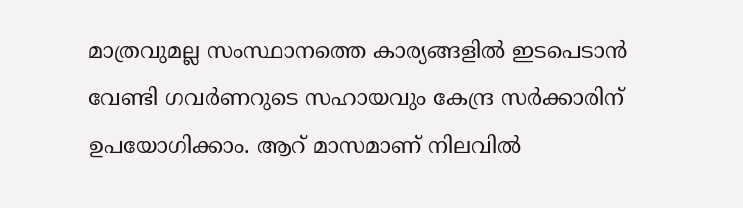മാത്രവുമല്ല സംസ്ഥാനത്തെ കാര്യങ്ങളിൽ ഇടപെടാൻ വേണ്ടി ഗവർണറുടെ സഹായവും കേന്ദ്ര സർക്കാരിന് ഉപയോഗിക്കാം. ആറ് മാസമാണ് നിലവിൽ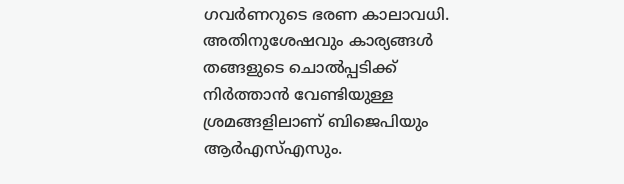ഗവർണറുടെ ഭരണ കാലാവധി. അതിനുശേഷവും കാര്യങ്ങൾ തങ്ങളുടെ ചൊൽപ്പടിക്ക് നിർത്താൻ വേണ്ടിയുള്ള ശ്രമങ്ങളിലാണ് ബിജെപിയും ആർഎസ്എസും.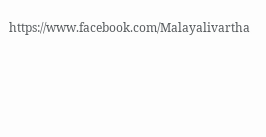https://www.facebook.com/Malayalivartha